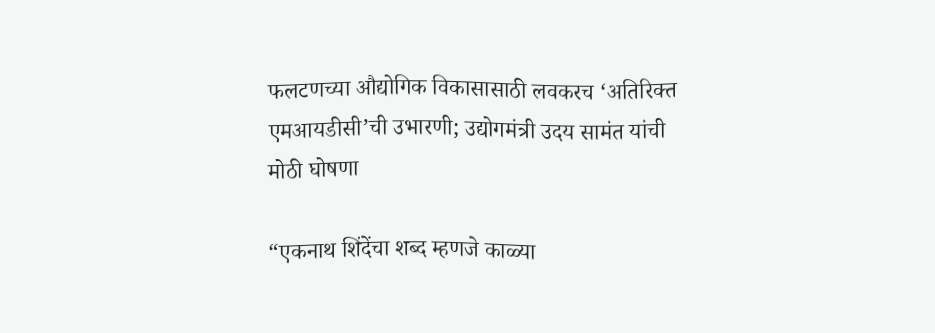फलटणच्या औद्योगिक विकासासाठी लवकरच ‘अतिरिक्त एमआयडीसी’ची उभारणी; उद्योगमंत्री उदय सामंत यांची मोठी घोषणा

“एकनाथ शिंदेंचा शब्द म्हणजे काळ्या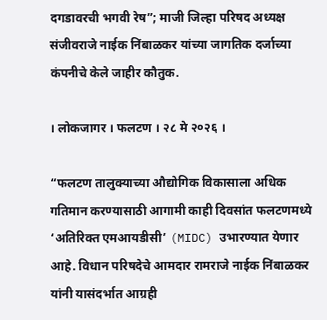दगडावरची भगवी रेष”; माजी जिल्हा परिषद अध्यक्ष संजीवराजे नाईक निंबाळकर यांच्या जागतिक दर्जाच्या कंपनीचे केले जाहीर कौतुक.

। लोकजागर । फलटण । २८ मे २०२६ ।

“फलटण तालुक्याच्या औद्योगिक विकासाला अधिक गतिमान करण्यासाठी आगामी काही दिवसांत फलटणमध्ये ‘अतिरिक्त एमआयडीसी’ (MIDC) उभारण्यात येणार आहे. विधान परिषदेचे आमदार रामराजे नाईक निंबाळकर यांनी यासंदर्भात आग्रही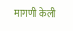मागणी केली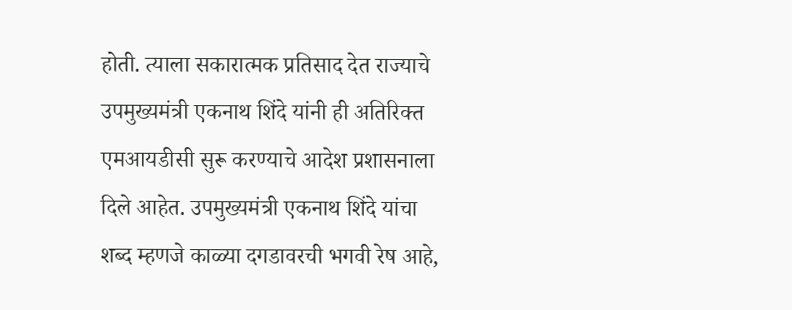होती. त्याला सकारात्मक प्रतिसाद देत राज्याचे उपमुख्यमंत्री एकनाथ शिंदे यांनी ही अतिरिक्त एमआयडीसी सुरू करण्याचे आदेश प्रशासनाला दिले आहेत. उपमुख्यमंत्री एकनाथ शिंदे यांचा शब्द म्हणजे काळ्या दगडावरची भगवी रेष आहे,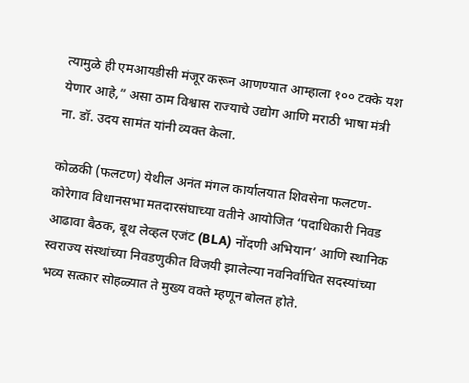त्यामुळे ही एमआयडीसी मंजूर करून आणण्यात आम्हाला १०० टक्के यश येणार आहे,” असा ठाम विश्वास राज्याचे उद्योग आणि मराठी भाषा मंत्री ना. डॉ. उदय सामंत यांनी व्यक्त केला.

कोळकी (फलटण) येथील अनंत मंगल कार्यालयात शिवसेना फलटण-कोरेगाव विधानसभा मतदारसंघाच्या वतीने आयोजित ‘पदाधिकारी निवड आढावा बैठक, बूथ लेव्हल एजंट (BLA) नोंदणी अभियान’ आणि स्थानिक स्वराज्य संस्थांच्या निवडणुकीत विजयी झालेल्या नवनिर्वाचित सदस्यांच्या भव्य सत्कार सोहळ्यात ते मुख्य वक्ते म्हणून बोलत होते.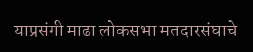याप्रसंगी माढा लोकसभा मतदारसंघाचे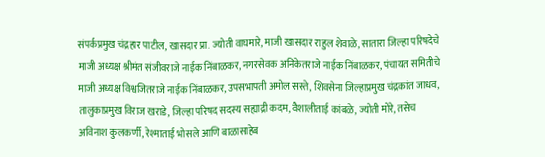संपर्कप्रमुख चंद्रहार पाटील, खासदार प्रा. ज्योती वाघमारे, माजी खासदार राहुल शेवाळे, सातारा जिल्हा परिषदेचे माजी अध्यक्ष श्रीमंत संजीवराजे नाईक निंबाळकर, नगरसेवक अनिकेतराजे नाईक निंबाळकर, पंचायत समितीचे माजी अध्यक्ष विश्वजितराजे नाईक निंबाळकर, उपसभापती अमोल सस्ते, शिवसेना जिल्हाप्रमुख चंद्रकांत जाधव, तालुकाप्रमुख विराज खराडे, जिल्हा परिषद सदस्य सह्याद्री कदम, वैशालीताई कांबळे, ज्योती मोरे, तसेच अविनाश कुलकर्णी, रेश्माताई भोसले आणि बाळासाहेब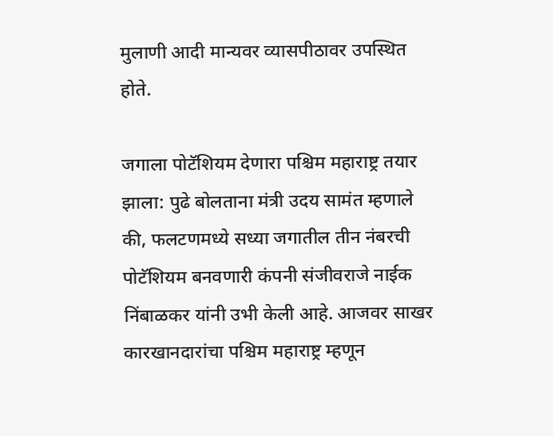मुलाणी आदी मान्यवर व्यासपीठावर उपस्थित होते.

जगाला पोटॅशियम देणारा पश्चिम महाराष्ट्र तयार झाला: पुढे बोलताना मंत्री उदय सामंत म्हणाले की, फलटणमध्ये सध्या जगातील तीन नंबरची पोटॅशियम बनवणारी कंपनी संजीवराजे नाईक निंबाळकर यांनी उभी केली आहे. आजवर साखर कारखानदारांचा पश्चिम महाराष्ट्र म्हणून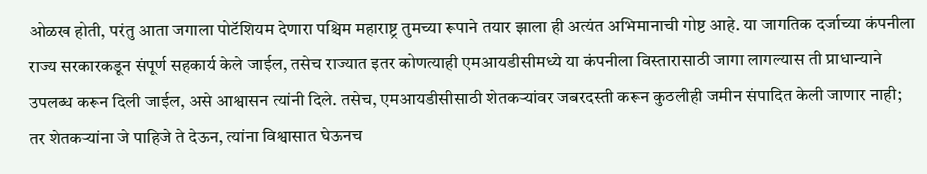ओळख होती, परंतु आता जगाला पोटॅशियम देणारा पश्चिम महाराष्ट्र तुमच्या रूपाने तयार झाला ही अत्यंत अभिमानाची गोष्ट आहे. या जागतिक दर्जाच्या कंपनीला राज्य सरकारकडून संपूर्ण सहकार्य केले जाईल, तसेच राज्यात इतर कोणत्याही एमआयडीसीमध्ये या कंपनीला विस्तारासाठी जागा लागल्यास ती प्राधान्याने उपलब्ध करून दिली जाईल, असे आश्वासन त्यांनी दिले. तसेच, एमआयडीसीसाठी शेतकऱ्यांवर जबरदस्ती करून कुठलीही जमीन संपादित केली जाणार नाही; तर शेतकऱ्यांना जे पाहिजे ते देऊन, त्यांना विश्वासात घेऊनच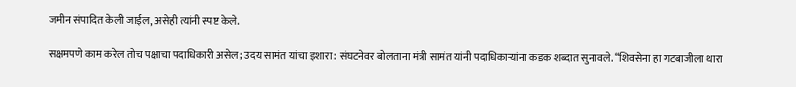जमीन संपादित केली जाईल, असेही त्यांनी स्पष्ट केले.

सक्षमपणे काम करेल तोच पक्षाचा पदाधिकारी असेल; उदय सामंत यांचा इशारा: संघटनेवर बोलताना मंत्री सामंत यांनी पदाधिकाऱ्यांना कडक शब्दात सुनावले. “शिवसेना हा गटबाजीला थारा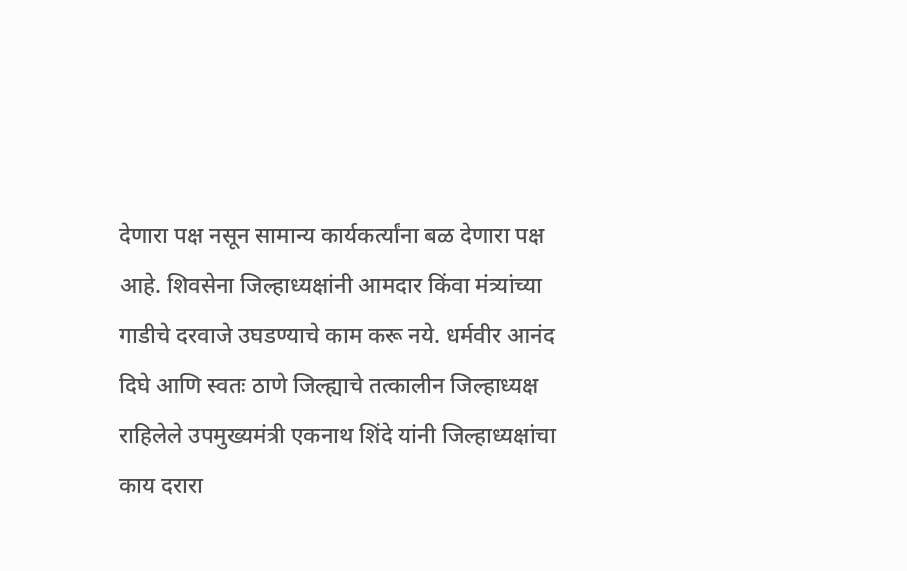देणारा पक्ष नसून सामान्य कार्यकर्त्यांना बळ देणारा पक्ष आहे. शिवसेना जिल्हाध्यक्षांनी आमदार किंवा मंत्र्यांच्या गाडीचे दरवाजे उघडण्याचे काम करू नये. धर्मवीर आनंद दिघे आणि स्वतः ठाणे जिल्ह्याचे तत्कालीन जिल्हाध्यक्ष राहिलेले उपमुख्यमंत्री एकनाथ शिंदे यांनी जिल्हाध्यक्षांचा काय दरारा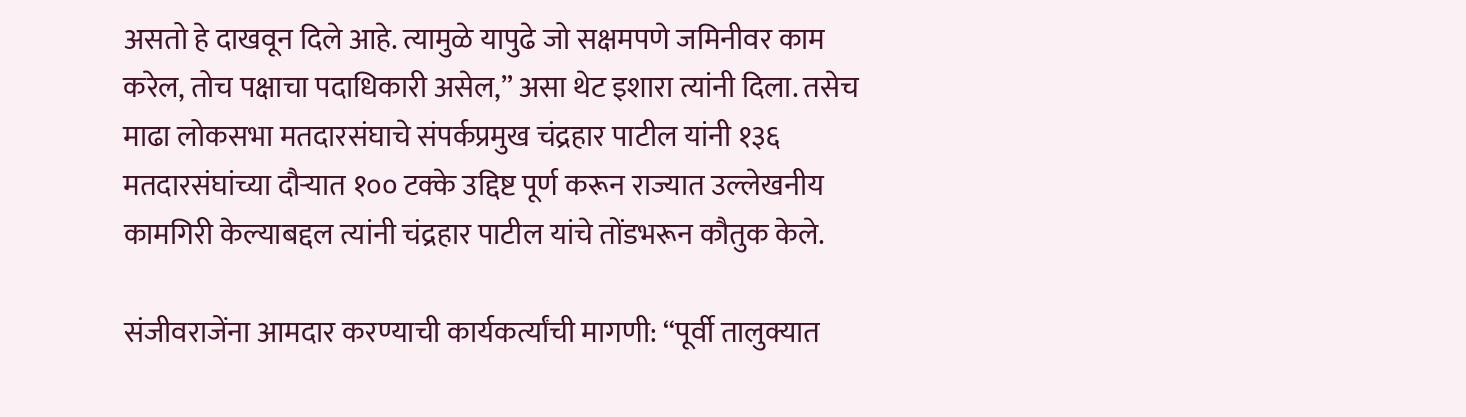असतो हे दाखवून दिले आहे. त्यामुळे यापुढे जो सक्षमपणे जमिनीवर काम करेल, तोच पक्षाचा पदाधिकारी असेल,” असा थेट इशारा त्यांनी दिला. तसेच माढा लोकसभा मतदारसंघाचे संपर्कप्रमुख चंद्रहार पाटील यांनी १३६ मतदारसंघांच्या दौऱ्यात १०० टक्के उद्दिष्ट पूर्ण करून राज्यात उल्लेखनीय कामगिरी केल्याबद्दल त्यांनी चंद्रहार पाटील यांचे तोंडभरून कौतुक केले.

संजीवराजेंना आमदार करण्याची कार्यकर्त्यांची मागणी: “पूर्वी तालुक्यात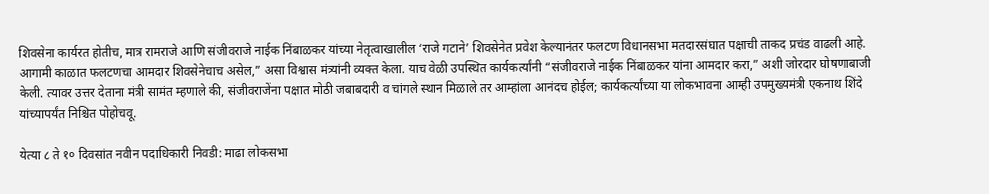शिवसेना कार्यरत होतीच, मात्र रामराजे आणि संजीवराजे नाईक निंबाळकर यांच्या नेतृत्वाखालील ‘राजे गटाने’ शिवसेनेत प्रवेश केल्यानंतर फलटण विधानसभा मतदारसंघात पक्षाची ताकद प्रचंड वाढली आहे. आगामी काळात फलटणचा आमदार शिवसेनेचाच असेल,” असा विश्वास मंत्र्यांनी व्यक्त केला. याच वेळी उपस्थित कार्यकर्त्यांनी “संजीवराजे नाईक निंबाळकर यांना आमदार करा,” अशी जोरदार घोषणाबाजी केली. त्यावर उत्तर देताना मंत्री सामंत म्हणाले की, संजीवराजेंना पक्षात मोठी जबाबदारी व चांगले स्थान मिळाले तर आम्हांला आनंदच होईल; कार्यकर्त्यांच्या या लोकभावना आम्ही उपमुख्यमंत्री एकनाथ शिंदे यांच्यापर्यंत निश्चित पोहोचवू.

येत्या ८ ते १० दिवसांत नवीन पदाधिकारी निवडी: माढा लोकसभा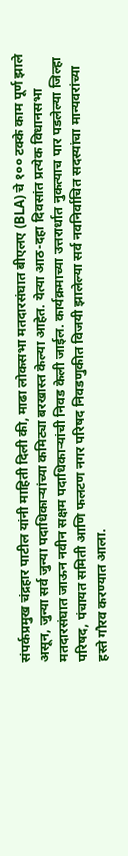संपर्कप्रमुख चंद्रहार पाटील यांनी माहिती दिली की, माढा लोकसभा मतदारसंघात बीएलए (BLA) चे १०० टक्के काम पूर्ण झाले असून, जुन्या सर्व जुन्या पदाधिकाऱ्यांच्या कमिट्या बरखास्त केल्या आहेत. येत्या आठ-दहा दिवसांत प्रत्येक विधानसभा मतदारसंघात जाऊन नवीन सक्षम पदाधिकाऱ्यांची निवड केली जाईल. कार्यक्रमाच्या उत्तरार्धात नुकत्याच पार पडलेल्या जिल्हा परिषद, पंचायत समिती आणि फलटण नगर परिषद निवडणुकीत विजयी झालेल्या सर्व नवनिर्वाचित सदस्यांचा मान्यवरांच्या हस्ते गौरव करण्यात आला.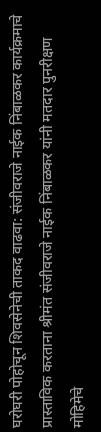घरोघरी पोहोचून शिवसेनेची ताकद वाढवा: संजीवराजे नाईक निंबाळकर कार्यक्रमाचे प्रास्ताविक करताना श्रीमंत संजीवराजे नाईक निंबाळकर यांनी मतदार पुनरीक्षण मोहिमेचे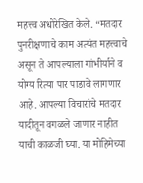महत्त्व अधोरेखित केले. “मतदार पुनरीक्षणाचे काम अत्यंत महत्त्वाचे असून ते आपल्याला गांभीर्याने व योग्य रित्या पार पाडावे लागणार आहे. आपल्या विचारांचे मतदार यादीतून वगळले जाणार नाहीत याची काळजी घ्या. या मोहिमेच्या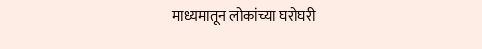माध्यमातून लोकांच्या घरोघरी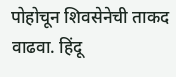पोहोचून शिवसेनेची ताकद वाढवा. हिंदू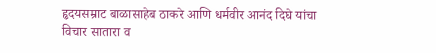हृदयसम्राट बाळासाहेब ठाकरे आणि धर्मवीर आनंद दिघे यांचा विचार सातारा व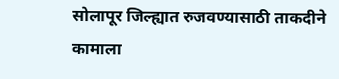सोलापूर जिल्ह्यात रुजवण्यासाठी ताकदीने कामाला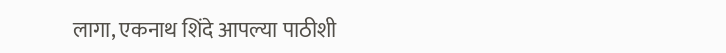लागा, एकनाथ शिंदे आपल्या पाठीशी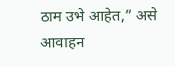ठाम उभे आहेत,” असे आवाहन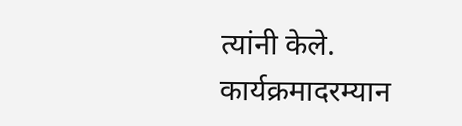त्यांनी केले. कार्यक्रमादरम्यान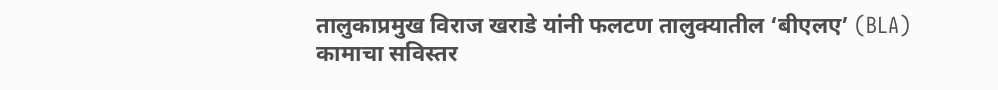तालुकाप्रमुख विराज खराडे यांनी फलटण तालुक्यातील ‘बीएलए’ (BLA) कामाचा सविस्तर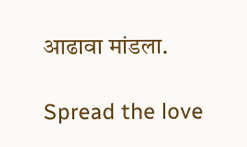आढावा मांडला.

Spread the love